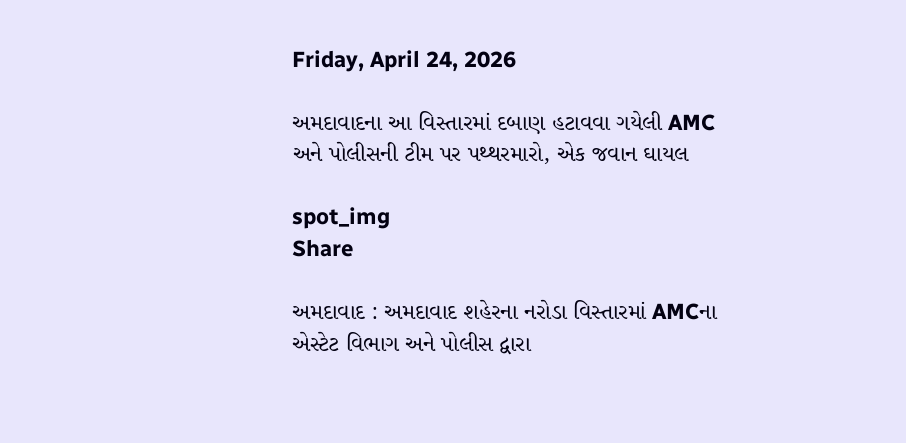Friday, April 24, 2026

અમદાવાદના આ વિસ્તારમાં દબાણ હટાવવા ગયેલી AMC અને પોલીસની ટીમ પર પથ્થરમારો, એક જવાન ઘાયલ

spot_img
Share

અમદાવાદ : અમદાવાદ શહેરના નરોડા વિસ્તારમાં AMCના એસ્ટેટ વિભાગ અને પોલીસ દ્વારા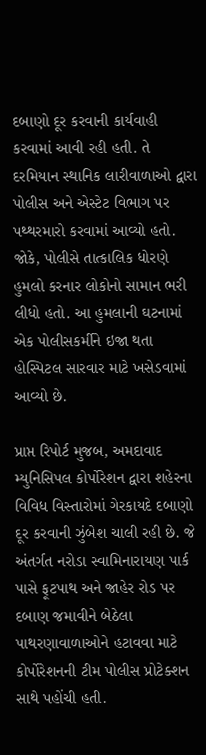દબાણો દૂર કરવાની કાર્યવાહી કરવામાં આવી રહી હતી. તે દરમિયાન સ્થાનિક લારીવાળાઓ દ્વારા પોલીસ અને એસ્ટેટ વિભાગ પર પથ્થરમારો કરવામાં આવ્યો હતો. જોકે, પોલીસે તાત્કાલિક ધોરણે હુમલો કરનાર લોકોનો સામાન ભરી લીધો હતો. આ હુમલાની ઘટનામાં એક પોલીસકર્મીને ઇજા થતા હોસ્પિટલ સારવાર માટે ખસેડવામાં આવ્યો છે.

પ્રાપ્ત રિપોર્ટ મુજબ, અમદાવાદ મ્યુનિસિપલ કોર્પોરેશન દ્વારા શહેરના વિવિધ વિસ્તારોમાં ગેરકાયદે દબાણો દૂર કરવાની ઝુંબેશ ચાલી રહી છે. જે અંતર્ગત નરોડા સ્વામિનારાયણ પાર્ક પાસે ફૂટપાથ અને જાહેર રોડ પર દબાણ જમાવીને બેઠેલા પાથરણાવાળાઓને હટાવવા માટે કોર્પોરેશનની ટીમ પોલીસ પ્રોટેક્શન સાથે પહોંચી હતી.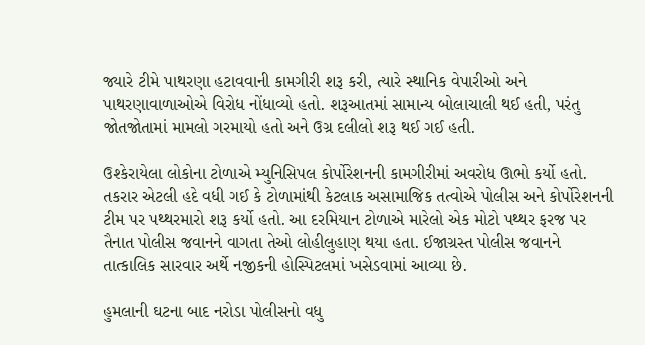જ્યારે ટીમે પાથરણા હટાવવાની કામગીરી શરૂ કરી, ત્યારે સ્થાનિક વેપારીઓ અને પાથરણાવાળાઓએ વિરોધ નોંધાવ્યો હતો. શરૂઆતમાં સામાન્ય બોલાચાલી થઈ હતી, પરંતુ જોતજોતામાં મામલો ગરમાયો હતો અને ઉગ્ર દલીલો શરૂ થઈ ગઈ હતી.

ઉશ્કેરાયેલા લોકોના ટોળાએ મ્યુનિસિપલ કોર્પોરેશનની કામગીરીમાં અવરોધ ઊભો કર્યો હતો. તકરાર એટલી હદે વધી ગઈ કે ટોળામાંથી કેટલાક અસામાજિક તત્વોએ પોલીસ અને કોર્પોરેશનની ટીમ પર પથ્થરમારો શરૂ કર્યો હતો. આ દરમિયાન ટોળાએ મારેલો એક મોટો પથ્થર ફરજ પર તૈનાત પોલીસ જવાનને વાગતા તેઓ લોહીલુહાણ થયા હતા. ઈજાગ્રસ્ત પોલીસ જવાનને તાત્કાલિક સારવાર અર્થે નજીકની હોસ્પિટલમાં ખસેડવામાં આવ્યા છે.

હુમલાની ઘટના બાદ નરોડા પોલીસનો વધુ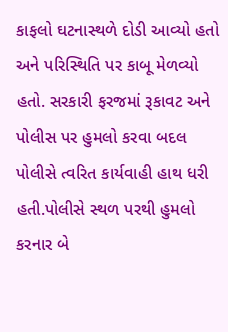કાફલો ઘટનાસ્થળે દોડી આવ્યો હતો અને પરિસ્થિતિ પર કાબૂ મેળવ્યો હતો. સરકારી ફરજમાં રૂકાવટ અને પોલીસ પર હુમલો કરવા બદલ પોલીસે ત્વરિત કાર્યવાહી હાથ ધરી હતી.પોલીસે સ્થળ પરથી હુમલો કરનાર બે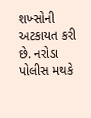શખ્સોની અટકાયત કરી છે. નરોડા પોલીસ મથકે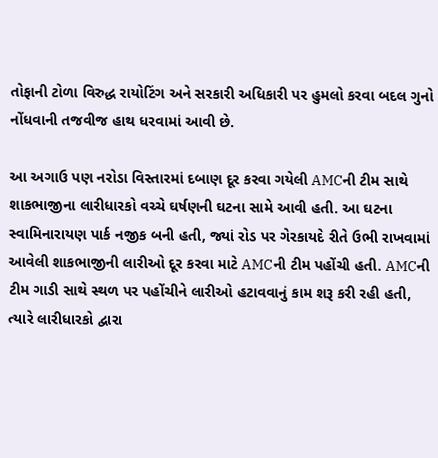તોફાની ટોળા વિરુદ્ધ રાયોટિંગ અને સરકારી અધિકારી પર હુમલો કરવા બદલ ગુનો નોંધવાની તજવીજ હાથ ધરવામાં આવી છે.

આ અગાઉ પણ નરોડા વિસ્તારમાં દબાણ દૂર કરવા ગયેલી AMCની ટીમ સાથે શાકભાજીના લારીધારકો વચ્ચે ઘર્ષણની ઘટના સામે આવી હતી. આ ઘટના સ્વામિનારાયણ પાર્ક નજીક બની હતી, જ્યાં રોડ પર ગેરકાયદે રીતે ઉભી રાખવામાં આવેલી શાકભાજીની લારીઓ દૂર કરવા માટે AMCની ટીમ પહોંચી હતી. AMCની ટીમ ગાડી સાથે સ્થળ પર પહોંચીને લારીઓ હટાવવાનું કામ શરૂ કરી રહી હતી, ત્યારે લારીધારકો દ્વારા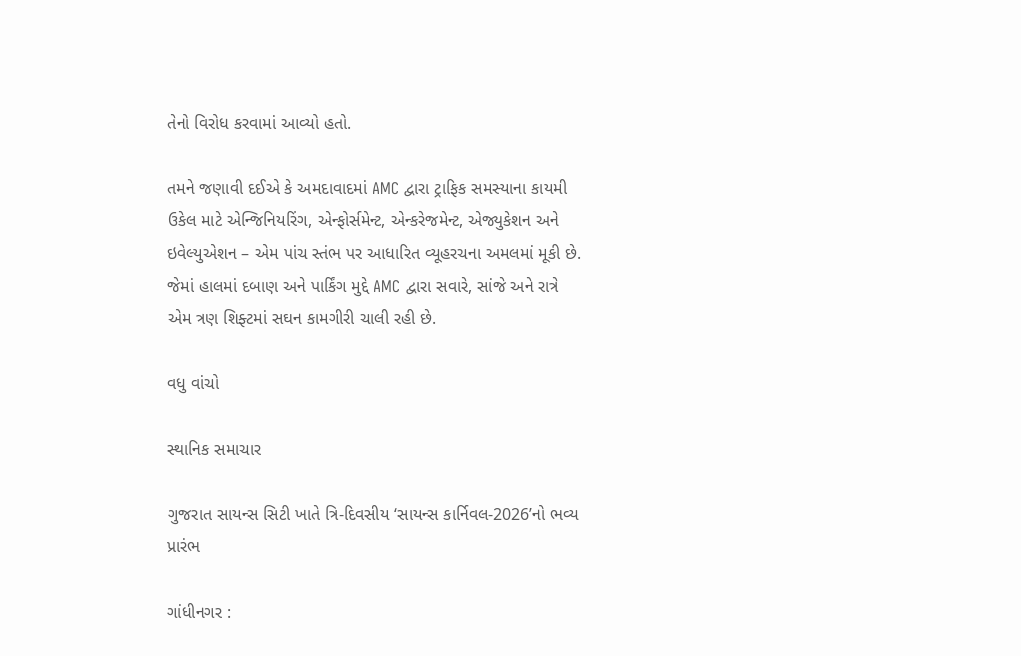તેનો વિરોધ કરવામાં આવ્યો હતો.

તમને જણાવી દઈએ કે અમદાવાદમાં AMC દ્વારા ટ્રાફિક સમસ્યાના કાયમી ઉકેલ માટે એન્જિનિયરિંગ, એન્ફોર્સમેન્ટ, એન્કરેજમેન્ટ, એજ્યુકેશન અને ઇવેલ્યુએશન – એમ પાંચ સ્તંભ પર આધારિત વ્યૂહરચના અમલમાં મૂકી છે. જેમાં હાલમાં દબાણ અને પાર્કિંગ મુદ્દે AMC દ્વારા સવારે, સાંજે અને રાત્રે એમ ત્રણ શિફ્ટમાં સઘન કામગીરી ચાલી રહી છે.

વધુ વાંચો

સ્થાનિક સમાચાર

ગુજરાત સાયન્સ સિટી ખાતે ત્રિ-દિવસીય ‘સાયન્સ કાર્નિવલ-2026’નો ભવ્ય પ્રારંભ

ગાંધીનગર :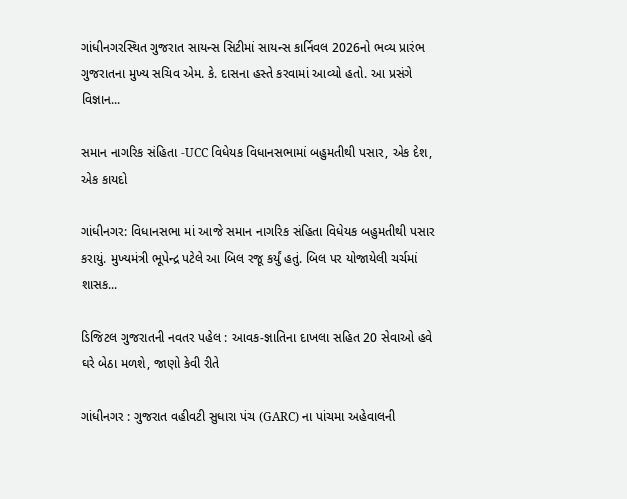ગાંધીનગરસ્થિત ગુજરાત સાયન્સ સિટીમાં સાયન્સ કાર્નિવલ 2026નો ભવ્ય પ્રારંભ ગુજરાતના મુખ્ય સચિવ એમ. કે. દાસના હસ્તે કરવામાં આવ્યો હતો. આ પ્રસંગે વિજ્ઞાન...

સમાન નાગરિક સંહિતા -UCC વિધેયક વિધાનસભામાં બહુમતીથી પસાર, એક દેશ, એક કાયદો

ગાંધીનગર: વિધાનસભા માં આજે સમાન નાગરિક સંહિતા વિધેયક બહુમતીથી પસાર કરાયું. મુખ્યમંત્રી ભૂપેન્દ્ર પટેલે આ બિલ રજૂ કર્યું હતું. બિલ પર યોજાયેલી ચર્ચમાં શાસક...

ડિજિટલ ગુજરાતની નવતર પહેલ : આવક-જ્ઞાતિના દાખલા સહિત 20 સેવાઓ હવે ઘરે બેઠા મળશે, જાણો કેવી રીતે

ગાંધીનગર : ગુજરાત વહીવટી સુધારા પંચ (GARC) ના પાંચમા અહેવાલની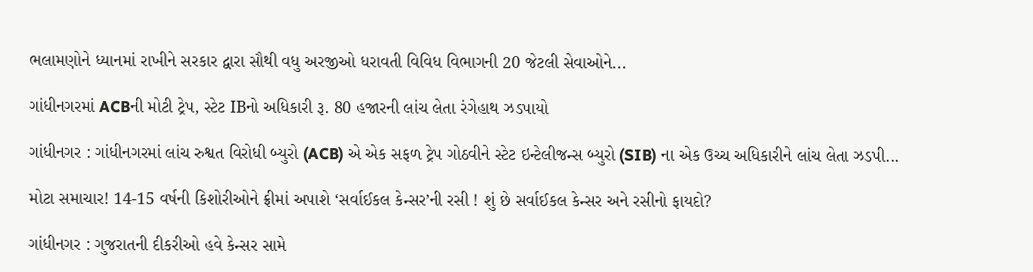ભલામણોને ધ્યાનમાં રાખીને સરકાર દ્વારા સૌથી વધુ અરજીઓ ધરાવતી વિવિધ વિભાગની 20 જેટલી સેવાઓને...

ગાંધીનગરમાં ACBની મોટી ટ્રેપ, સ્ટેટ IBનો અધિકારી રૂ. 80 હજારની લાંચ લેતા રંગેહાથ ઝડપાયો

ગાંધીનગર : ગાંધીનગરમાં લાંચ રુશ્વત વિરોધી બ્યુરો (ACB) એ એક સફળ ટ્રેપ ગોઠવીને સ્ટેટ ઇન્ટેલીજન્સ બ્યુરો (SIB) ના એક ઉચ્ચ અધિકારીને લાંચ લેતા ઝડપી...

મોટા સમાચાર! 14-15 વર્ષની કિશોરીઓને ફ્રીમાં અપાશે ‘સર્વાઈકલ કેન્સર’ની રસી ! શું છે સર્વાઈકલ કેન્સર અને રસીનો ફાયદો?

ગાંધીનગર : ગુજરાતની દીકરીઓ હવે કેન્સર સામે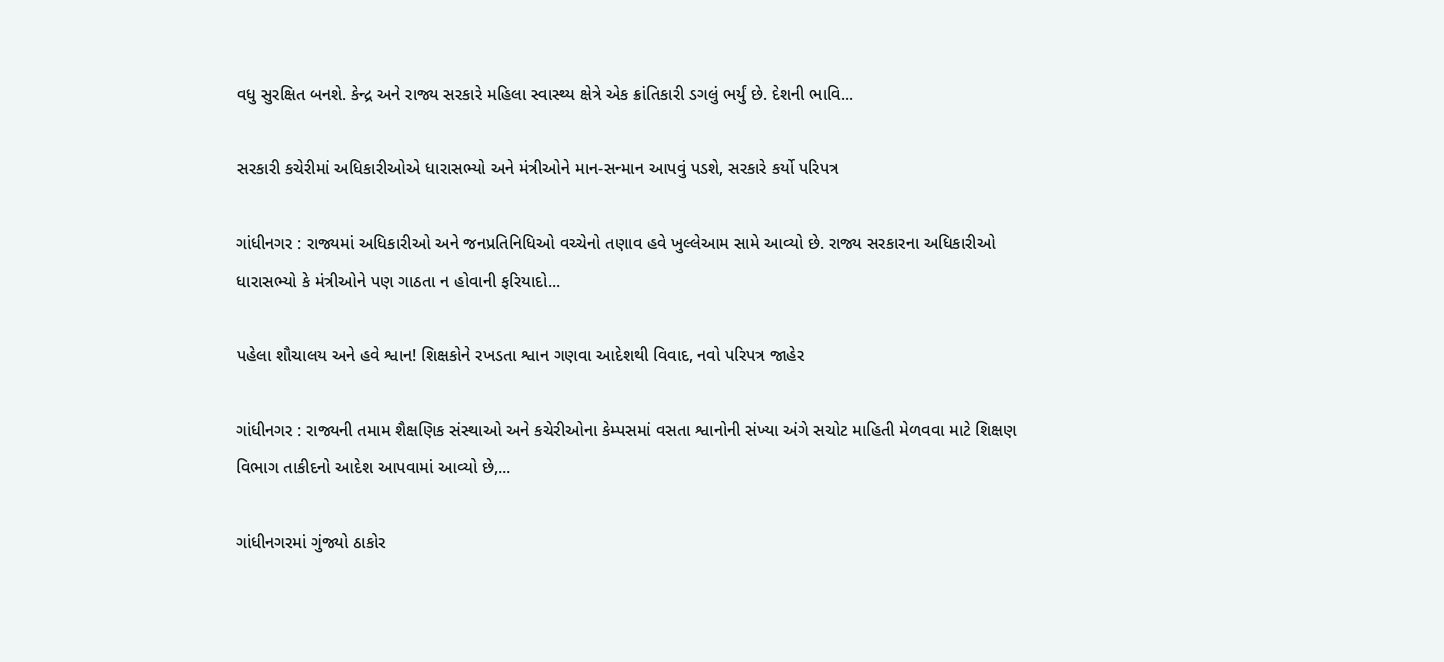વધુ સુરક્ષિત બનશે. કેન્દ્ર અને રાજ્ય સરકારે મહિલા સ્વાસ્થ્ય ક્ષેત્રે એક ક્રાંતિકારી ડગલું ભર્યું છે. દેશની ભાવિ...

સરકારી કચેરીમાં અધિકારીઓએ ધારાસભ્યો અને મંત્રીઓને માન-સન્માન આપવું પડશે, સરકારે કર્યો પરિપત્ર

ગાંધીનગર : રાજ્યમાં અધિકારીઓ અને જનપ્રતિનિધિઓ વચ્ચેનો તણાવ હવે ખુલ્લેઆમ સામે આવ્યો છે. રાજ્ય સરકારના અધિકારીઓ ધારાસભ્યો કે મંત્રીઓને પણ ગાઠતા ન હોવાની ફરિયાદો...

પહેલા શૌચાલય અને હવે શ્વાન! શિક્ષકોને રખડતા શ્વાન ગણવા આદેશથી વિવાદ, નવો પરિપત્ર જાહેર

ગાંધીનગર : રાજ્યની તમામ શૈક્ષણિક સંસ્થાઓ અને કચેરીઓના કેમ્પસમાં વસતા શ્વાનોની સંખ્યા અંગે સચોટ માહિતી મેળવવા માટે શિક્ષણ વિભાગ તાકીદનો આદેશ આપવામાં આવ્યો છે,...

ગાંધીનગરમાં ગુંજ્યો ઠાકોર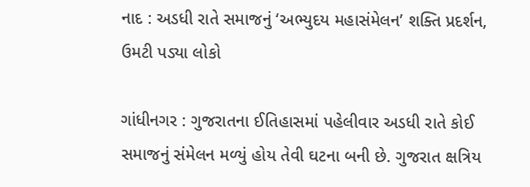નાદ : અડધી રાતે સમાજનું ‘અભ્યુદય મહાસંમેલન’ શક્તિ પ્રદર્શન, ઉમટી પડ્યા લોકો

ગાંધીનગર : ગુજરાતના ઈતિહાસમાં પહેલીવાર અડધી રાતે કોઈ સમાજનું સંમેલન મળ્યું હોય તેવી ઘટના બની છે. ગુજરાત ક્ષત્રિય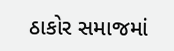ઠાકોર સમાજમાં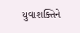યુવાશક્તિને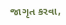જાગૃત કરવા,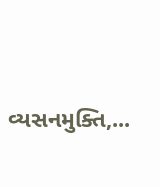વ્યસનમુક્તિ,...